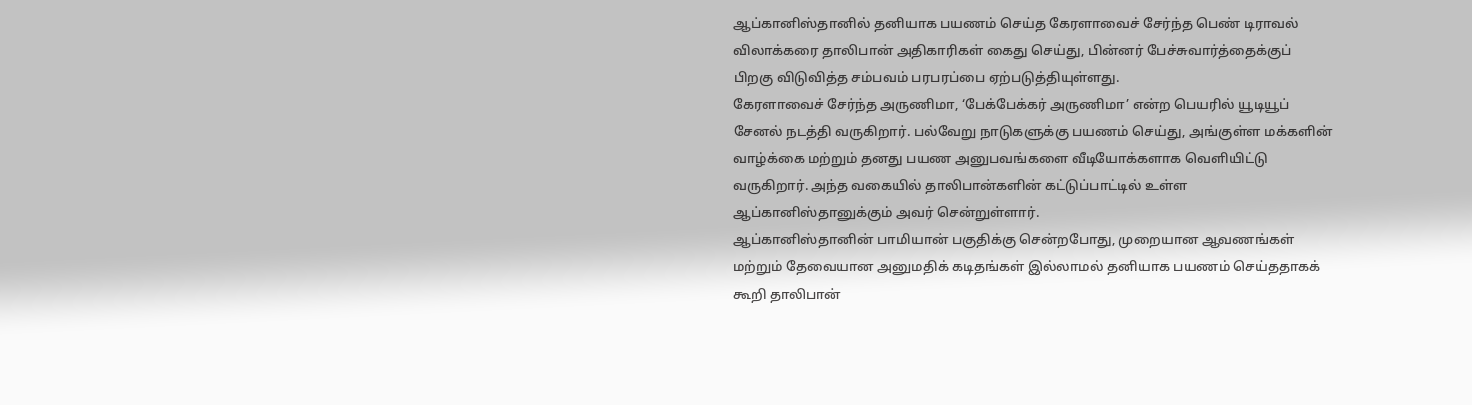ஆப்கானிஸ்தானில் தனியாக பயணம் செய்த கேரளாவைச் சேர்ந்த பெண் டிராவல் விலாக்கரை தாலிபான் அதிகாரிகள் கைது செய்து, பின்னர் பேச்சுவார்த்தைக்குப் பிறகு விடுவித்த சம்பவம் பரபரப்பை ஏற்படுத்தியுள்ளது.
கேரளாவைச் சேர்ந்த அருணிமா, ‘பேக்பேக்கர் அருணிமா’ என்ற பெயரில் யூடியூப் சேனல் நடத்தி வருகிறார். பல்வேறு நாடுகளுக்கு பயணம் செய்து, அங்குள்ள மக்களின் வாழ்க்கை மற்றும் தனது பயண அனுபவங்களை வீடியோக்களாக வெளியிட்டு வருகிறார். அந்த வகையில் தாலிபான்களின் கட்டுப்பாட்டில் உள்ள ஆப்கானிஸ்தானுக்கும் அவர் சென்றுள்ளார்.
ஆப்கானிஸ்தானின் பாமியான் பகுதிக்கு சென்றபோது, முறையான ஆவணங்கள் மற்றும் தேவையான அனுமதிக் கடிதங்கள் இல்லாமல் தனியாக பயணம் செய்ததாகக் கூறி தாலிபான்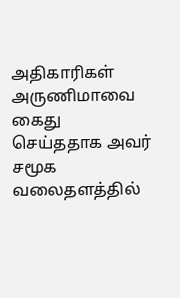அதிகாரிகள் அருணிமாவை கைது செய்ததாக அவர் சமூக வலைதளத்தில்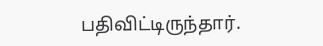பதிவிட்டிருந்தார்.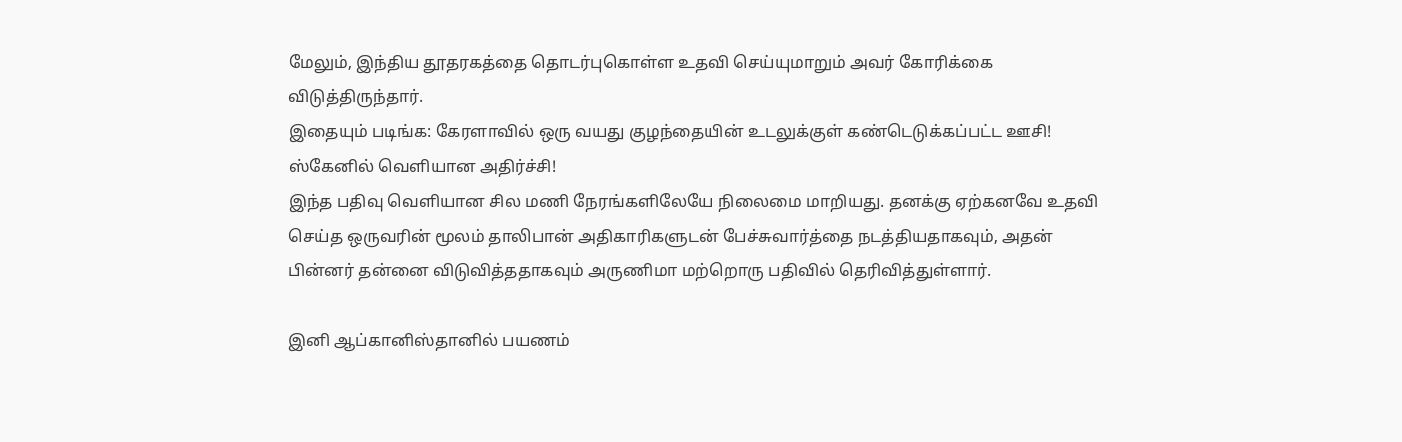மேலும், இந்திய தூதரகத்தை தொடர்புகொள்ள உதவி செய்யுமாறும் அவர் கோரிக்கை விடுத்திருந்தார்.
இதையும் படிங்க: கேரளாவில் ஒரு வயது குழந்தையின் உடலுக்குள் கண்டெடுக்கப்பட்ட ஊசி! ஸ்கேனில் வெளியான அதிர்ச்சி!
இந்த பதிவு வெளியான சில மணி நேரங்களிலேயே நிலைமை மாறியது. தனக்கு ஏற்கனவே உதவி செய்த ஒருவரின் மூலம் தாலிபான் அதிகாரிகளுடன் பேச்சுவார்த்தை நடத்தியதாகவும், அதன் பின்னர் தன்னை விடுவித்ததாகவும் அருணிமா மற்றொரு பதிவில் தெரிவித்துள்ளார்.

இனி ஆப்கானிஸ்தானில் பயணம்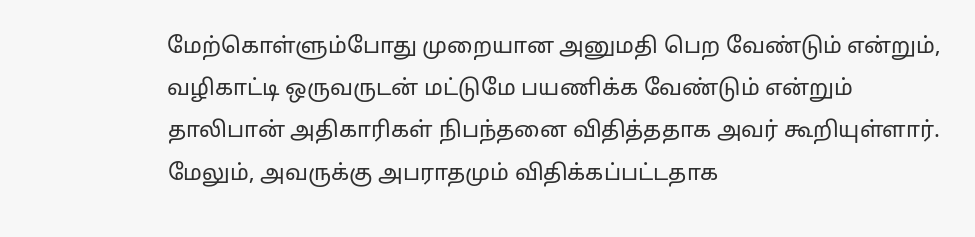மேற்கொள்ளும்போது முறையான அனுமதி பெற வேண்டும் என்றும், வழிகாட்டி ஒருவருடன் மட்டுமே பயணிக்க வேண்டும் என்றும் தாலிபான் அதிகாரிகள் நிபந்தனை விதித்ததாக அவர் கூறியுள்ளார். மேலும், அவருக்கு அபராதமும் விதிக்கப்பட்டதாக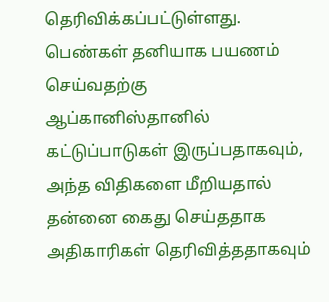தெரிவிக்கப்பட்டுள்ளது.
பெண்கள் தனியாக பயணம் செய்வதற்கு ஆப்கானிஸ்தானில் கட்டுப்பாடுகள் இருப்பதாகவும், அந்த விதிகளை மீறியதால் தன்னை கைது செய்ததாக அதிகாரிகள் தெரிவித்ததாகவும்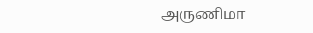அருணிமா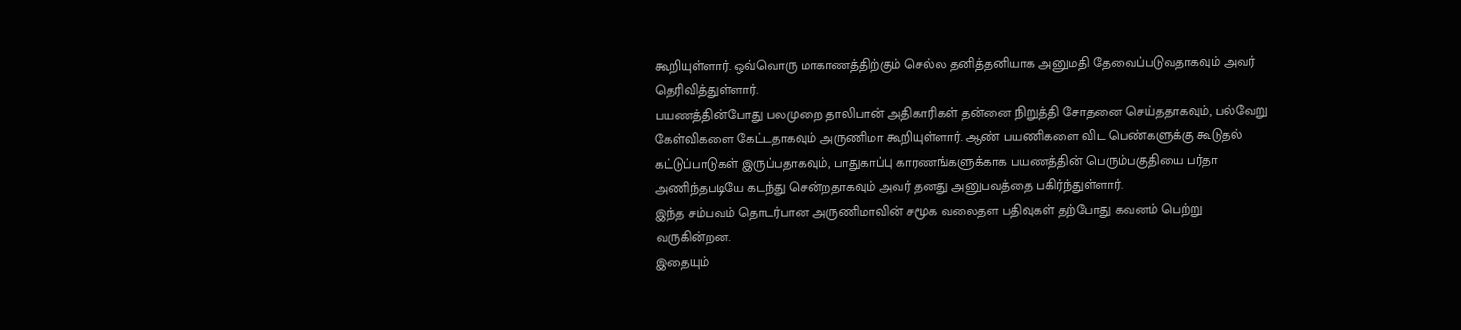கூறியுள்ளார். ஒவ்வொரு மாகாணத்திற்கும் செல்ல தனித்தனியாக அனுமதி தேவைப்படுவதாகவும் அவர் தெரிவித்துள்ளார்.
பயணத்தின்போது பலமுறை தாலிபான் அதிகாரிகள் தன்னை நிறுத்தி சோதனை செய்ததாகவும், பல்வேறு கேள்விகளை கேட்டதாகவும் அருணிமா கூறியுள்ளார். ஆண் பயணிகளை விட பெண்களுக்கு கூடுதல் கட்டுப்பாடுகள் இருப்பதாகவும், பாதுகாப்பு காரணங்களுக்காக பயணத்தின் பெரும்பகுதியை பர்தா அணிந்தபடியே கடந்து சென்றதாகவும் அவர் தனது அனுபவத்தை பகிர்ந்துள்ளார்.
இந்த சம்பவம் தொடர்பான அருணிமாவின் சமூக வலைதள பதிவுகள் தற்போது கவனம் பெற்று வருகின்றன.
இதையும்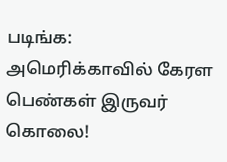படிங்க: அமெரிக்காவில் கேரள பெண்கள் இருவர் கொலை!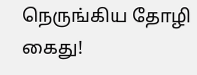நெருங்கிய தோழி கைது!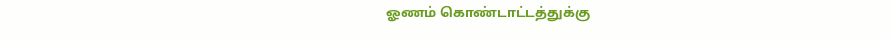ஓணம் கொண்டாட்டத்துக்கு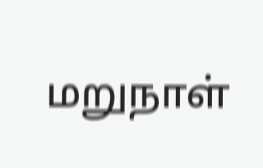மறுநாள்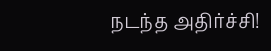நடந்த அதிர்ச்சி!